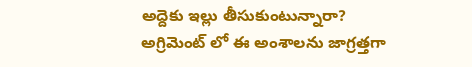అద్దెకు ఇల్లు తీసుకుంటున్నారా? అగ్రిమెంట్ లో ఈ అంశాలను జాగ్రత్తగా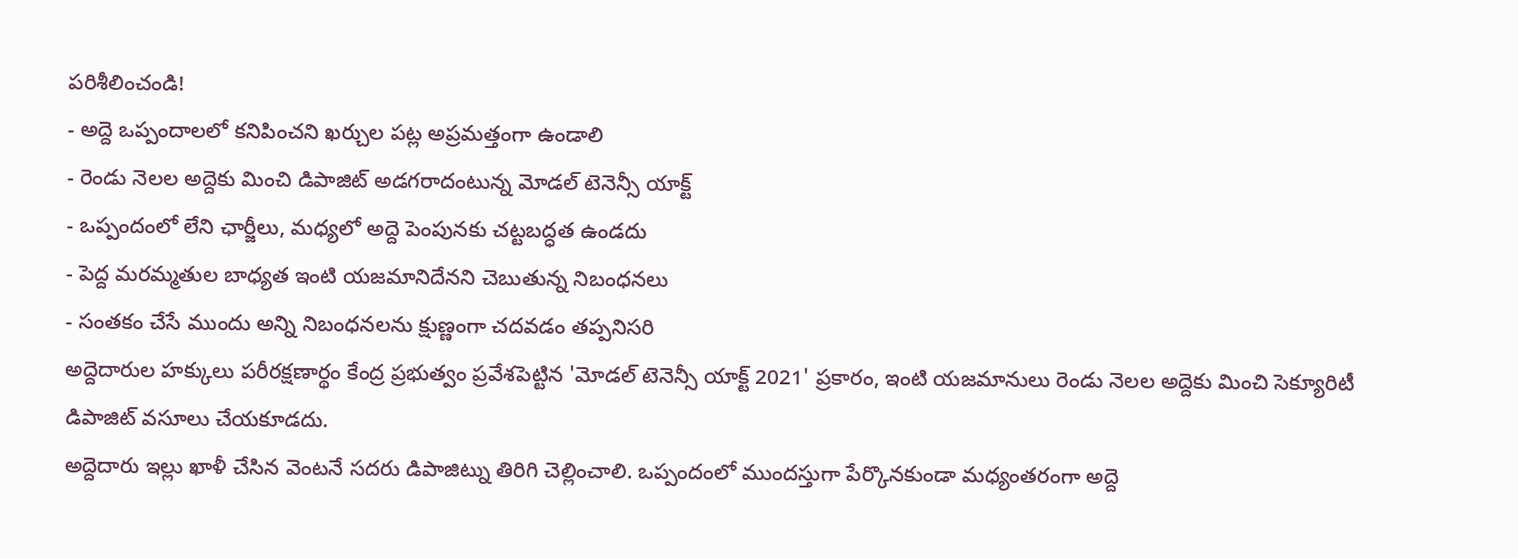పరిశీలించండి!
- అద్దె ఒప్పందాలలో కనిపించని ఖర్చుల పట్ల అప్రమత్తంగా ఉండాలి
- రెండు నెలల అద్దెకు మించి డిపాజిట్ అడగరాదంటున్న మోడల్ టెనెన్సీ యాక్ట్
- ఒప్పందంలో లేని ఛార్జీలు, మధ్యలో అద్దె పెంపునకు చట్టబద్ధత ఉండదు
- పెద్ద మరమ్మతుల బాధ్యత ఇంటి యజమానిదేనని చెబుతున్న నిబంధనలు
- సంతకం చేసే ముందు అన్ని నిబంధనలను క్షుణ్ణంగా చదవడం తప్పనిసరి
అద్దెదారుల హక్కులు పరీరక్షణార్థం కేంద్ర ప్రభుత్వం ప్రవేశపెట్టిన 'మోడల్ టెనెన్సీ యాక్ట్ 2021' ప్రకారం, ఇంటి యజమానులు రెండు నెలల అద్దెకు మించి సెక్యూరిటీ డిపాజిట్ వసూలు చేయకూడదు.
అద్దెదారు ఇల్లు ఖాళీ చేసిన వెంటనే సదరు డిపాజిట్ను తిరిగి చెల్లించాలి. ఒప్పందంలో ముందస్తుగా పేర్కొనకుండా మధ్యంతరంగా అద్దె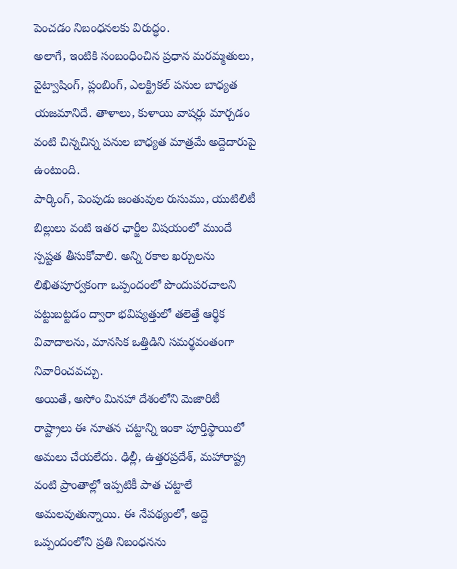పెంచడం నిబంధనలకు విరుద్ధం.
అలాగే, ఇంటికి సంబంధించిన ప్రధాన మరమ్మతులు, వైట్వాషింగ్, ప్లంబింగ్, ఎలక్ట్రికల్ పనుల బాధ్యత యజమానిదే. తాళాలు, కుళాయి వాషర్లు మార్చడం వంటి చిన్నచిన్న పనుల బాధ్యత మాత్రమే అద్దెదారుపై ఉంటుంది.
పార్కింగ్, పెంపుడు జంతువుల రుసుము, యుటిలిటీ బిల్లులు వంటి ఇతర ఛార్జీల విషయంలో ముందే స్పష్టత తీసుకోవాలి. అన్ని రకాల ఖర్చులను లిఖితపూర్వకంగా ఒప్పందంలో పొందుపరచాలని పట్టుబట్టడం ద్వారా భవిష్యత్తులో తలెత్తే ఆర్థిక వివాదాలను, మానసిక ఒత్తిడిని సమర్థవంతంగా నివారించవచ్చు.
అయితే, అసోం మినహా దేశంలోని మెజారిటీ రాష్ట్రాలు ఈ నూతన చట్టాన్ని ఇంకా పూర్తిస్థాయిలో అమలు చేయలేదు. ఢిల్లీ, ఉత్తరప్రదేశ్, మహారాష్ట్ర వంటి ప్రాంతాల్లో ఇప్పటికీ పాత చట్టాలే అమలవుతున్నాయి. ఈ నేపథ్యంలో, అద్దె ఒప్పందంలోని ప్రతి నిబంధనను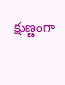క్షుణ్ణంగా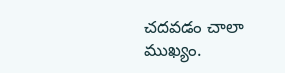చదవడం చాలా ముఖ్యం.